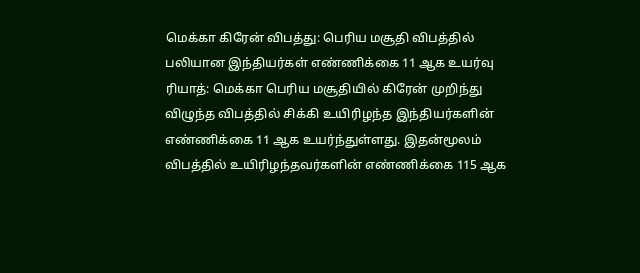மெக்கா கிரேன் விபத்து: பெரிய மசூதி விபத்தில் பலியான இந்தியர்கள் எண்ணிக்கை 11 ஆக உயர்வு
ரியாத்: மெக்கா பெரிய மசூதியில் கிரேன் முறிந்து விழுந்த விபத்தில் சிக்கி உயிரிழந்த இந்தியர்களின் எண்ணிக்கை 11 ஆக உயர்ந்துள்ளது. இதன்மூலம் விபத்தில் உயிரிழந்தவர்களின் எண்ணிக்கை 115 ஆக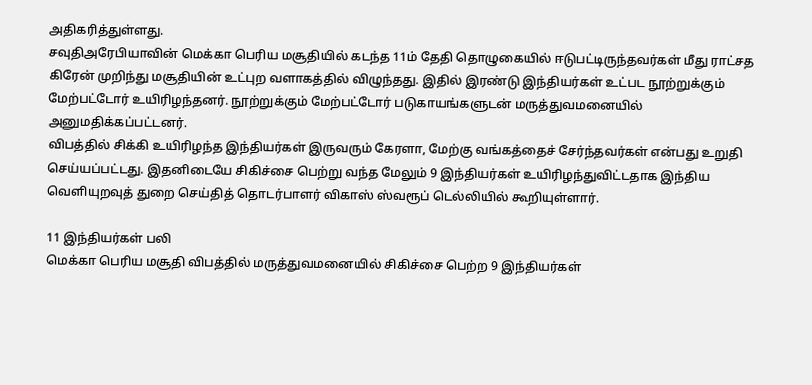அதிகரித்துள்ளது.
சவுதிஅரேபியாவின் மெக்கா பெரிய மசூதியில் கடந்த 11ம் தேதி தொழுகையில் ஈடுபட்டிருந்தவர்கள் மீது ராட்சத கிரேன் முறிந்து மசூதியின் உட்புற வளாகத்தில் விழுந்தது. இதில் இரண்டு இந்தியர்கள் உட்பட நூற்றுக்கும் மேற்பட்டோர் உயிரிழந்தனர். நூற்றுக்கும் மேற்பட்டோர் படுகாயங்களுடன் மருத்துவமனையில் அனுமதிக்கப்பட்டனர்.
விபத்தில் சிக்கி உயிரிழந்த இந்தியர்கள் இருவரும் கேரளா, மேற்கு வங்கத்தைச் சேர்ந்தவர்கள் என்பது உறுதி செய்யப்பட்டது. இதனிடையே சிகிச்சை பெற்று வந்த மேலும் 9 இந்தியர்கள் உயிரிழந்துவிட்டதாக இந்திய வெளியுறவுத் துறை செய்தித் தொடர்பாளர் விகாஸ் ஸ்வரூப் டெல்லியில் கூறியுள்ளார்.

11 இந்தியர்கள் பலி
மெக்கா பெரிய மசூதி விபத்தில் மருத்துவமனையில் சிகிச்சை பெற்ற 9 இந்தியர்கள்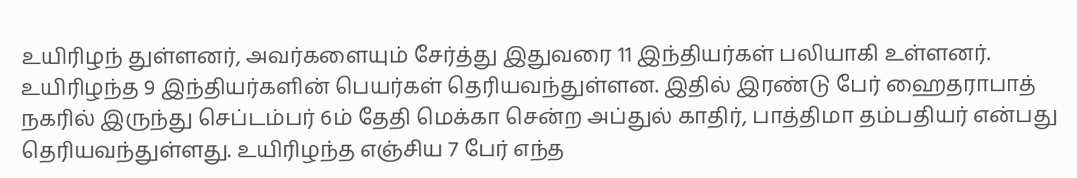உயிரிழந் துள்ளனர், அவர்களையும் சேர்த்து இதுவரை 11 இந்தியர்கள் பலியாகி உள்ளனர். உயிரிழந்த 9 இந்தியர்களின் பெயர்கள் தெரியவந்துள்ளன. இதில் இரண்டு பேர் ஹைதராபாத் நகரில் இருந்து செப்டம்பர் 6ம் தேதி மெக்கா சென்ற அப்துல் காதிர், பாத்திமா தம்பதியர் என்பது தெரியவந்துள்ளது. உயிரிழந்த எஞ்சிய 7 பேர் எந்த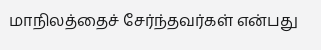மாநிலத்தைச் சேர்ந்தவர்கள் என்பது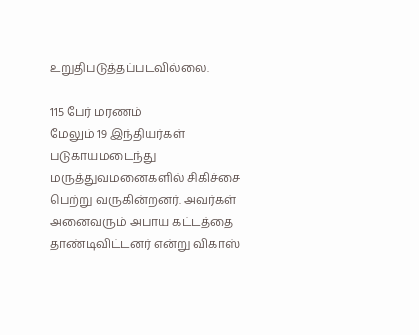உறுதிபடுத்தப்படவில்லை.

115 பேர் மரணம்
மேலும் 19 இந்தியர்கள் படுகாயமடைந்து மருத்துவமனைகளில் சிகிச்சை பெற்று வருகின்றனர். அவர்கள் அனைவரும் அபாய கட்டத்தை தாண்டிவிட்டனர் என்று விகாஸ்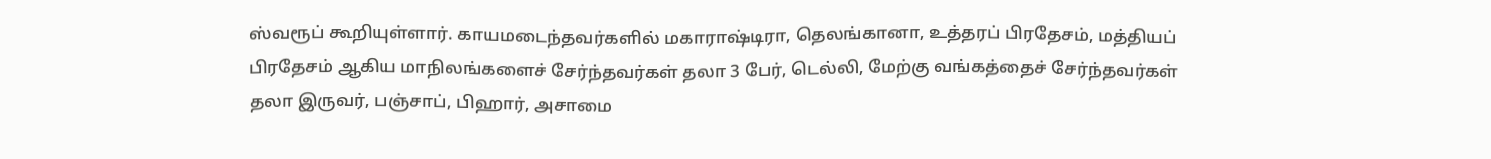ஸ்வரூப் கூறியுள்ளார். காயமடைந்தவர்களில் மகாராஷ்டிரா, தெலங்கானா, உத்தரப் பிரதேசம், மத்தியப் பிரதேசம் ஆகிய மாநிலங்களைச் சேர்ந்தவர்கள் தலா 3 பேர், டெல்லி, மேற்கு வங்கத்தைச் சேர்ந்தவர்கள் தலா இருவர், பஞ்சாப், பிஹார், அசாமை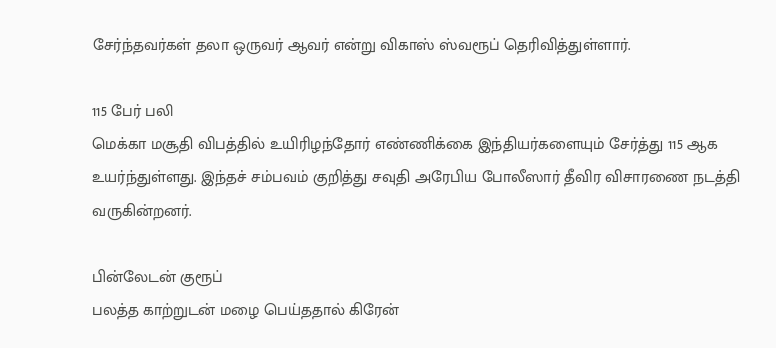சேர்ந்தவர்கள் தலா ஒருவர் ஆவர் என்று விகாஸ் ஸ்வரூப் தெரிவித்துள்ளார்.

115 பேர் பலி
மெக்கா மசூதி விபத்தில் உயிரிழந்தோர் எண்ணிக்கை இந்தியர்களையும் சேர்த்து 115 ஆக உயர்ந்துள்ளது. இந்தச் சம்பவம் குறித்து சவுதி அரேபிய போலீஸார் தீவிர விசாரணை நடத்தி வருகின்றனர்.

பின்லேடன் குரூப்
பலத்த காற்றுடன் மழை பெய்ததால் கிரேன்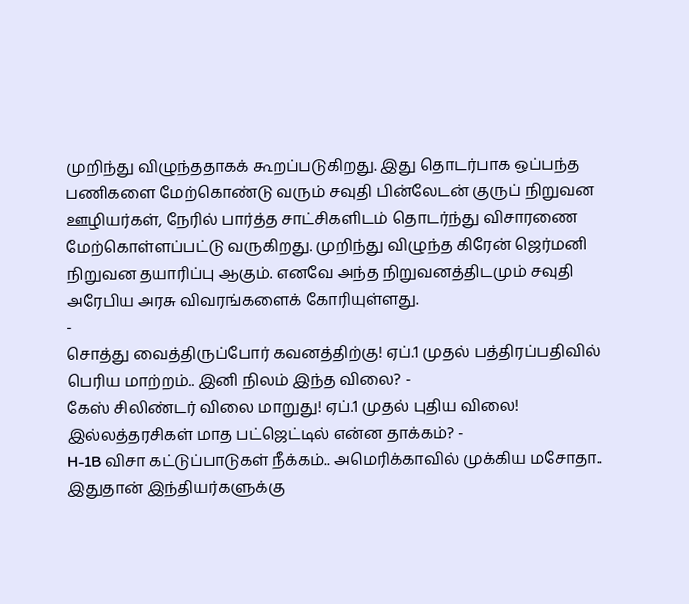முறிந்து விழுந்ததாகக் கூறப்படுகிறது. இது தொடர்பாக ஒப்பந்த பணிகளை மேற்கொண்டு வரும் சவுதி பின்லேடன் குருப் நிறுவன ஊழியர்கள், நேரில் பார்த்த சாட்சிகளிடம் தொடர்ந்து விசாரணை மேற்கொள்ளப்பட்டு வருகிறது. முறிந்து விழுந்த கிரேன் ஜெர்மனி நிறுவன தயாரிப்பு ஆகும். எனவே அந்த நிறுவனத்திடமும் சவுதி அரேபிய அரசு விவரங்களைக் கோரியுள்ளது.
-
சொத்து வைத்திருப்போர் கவனத்திற்கு! ஏப்.1 முதல் பத்திரப்பதிவில் பெரிய மாற்றம்.. இனி நிலம் இந்த விலை? -
கேஸ் சிலிண்டர் விலை மாறுது! ஏப்.1 முதல் புதிய விலை! இல்லத்தரசிகள் மாத பட்ஜெட்டில் என்ன தாக்கம்? -
H-1B விசா கட்டுப்பாடுகள் நீக்கம்.. அமெரிக்காவில் முக்கிய மசோதா.. இதுதான் இந்தியர்களுக்கு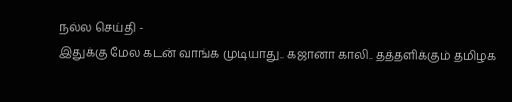நல்ல செய்தி -
இதுக்கு மேல கடன் வாங்க முடியாது.. கஜானா காலி.. தத்தளிக்கும் தமிழக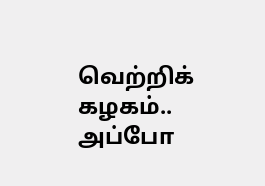வெற்றிக் கழகம்.. அப்போ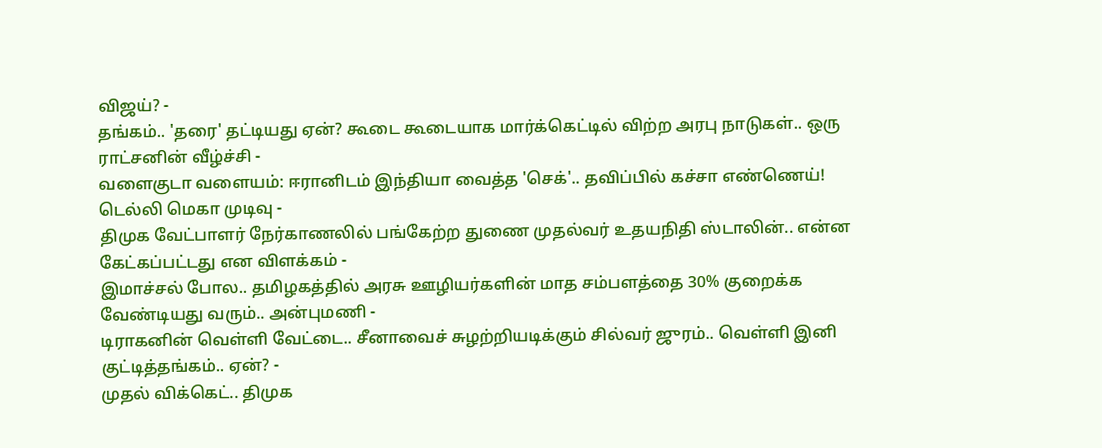விஜய்? -
தங்கம்.. 'தரை' தட்டியது ஏன்? கூடை கூடையாக மார்க்கெட்டில் விற்ற அரபு நாடுகள்.. ஒரு ராட்சனின் வீழ்ச்சி -
வளைகுடா வளையம்: ஈரானிடம் இந்தியா வைத்த 'செக்'.. தவிப்பில் கச்சா எண்ணெய்! டெல்லி மெகா முடிவு -
திமுக வேட்பாளர் நேர்காணலில் பங்கேற்ற துணை முதல்வர் உதயநிதி ஸ்டாலின்.. என்ன கேட்கப்பட்டது என விளக்கம் -
இமாச்சல் போல.. தமிழகத்தில் அரசு ஊழியர்களின் மாத சம்பளத்தை 30% குறைக்க வேண்டியது வரும்.. அன்புமணி -
டிராகனின் வெள்ளி வேட்டை.. சீனாவைச் சுழற்றியடிக்கும் சில்வர் ஜுரம்.. வெள்ளி இனி குட்டித்தங்கம்.. ஏன்? -
முதல் விக்கெட்.. திமுக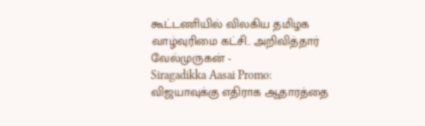கூட்டணியில் விலகிய தமிழக வாழ்வுரிமை கட்சி.. அறிவித்தார் வேல்முருகன் -
Siragadikka Aasai Promo: விஜயாவுக்கு எதிராக ஆதாரத்தை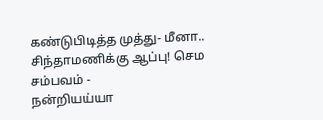கண்டுபிடித்த முத்து- மீனா.. சிந்தாமணிக்கு ஆப்பு! செம சம்பவம் -
நன்றியய்யா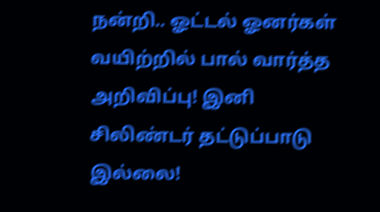நன்றி.. ஓட்டல் ஓனர்கள் வயிற்றில் பால் வார்த்த அறிவிப்பு! இனி சிலிண்டர் தட்டுப்பாடு இல்லை!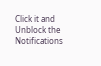Click it and Unblock the Notifications